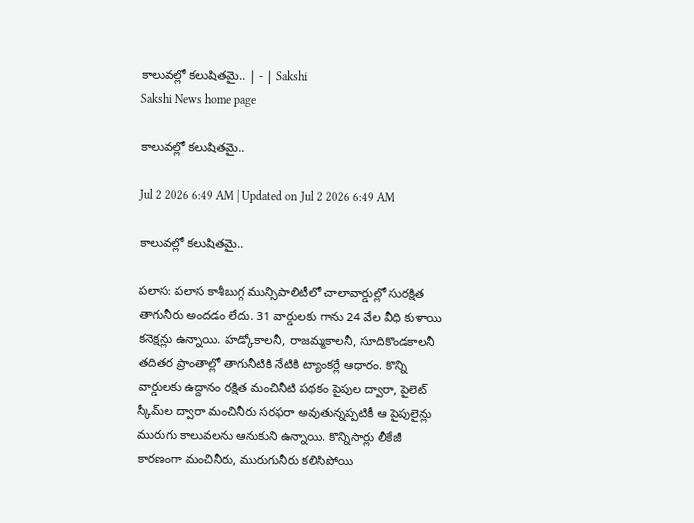కాలువల్లో కలుషితమై.. | - | Sakshi
Sakshi News home page

కాలువల్లో కలుషితమై..

Jul 2 2026 6:49 AM | Updated on Jul 2 2026 6:49 AM

కాలువల్లో కలుషితమై..

పలాస: పలాస కాశీబుగ్గ మున్సిపాలిటీలో చాలావార్డుల్లో సురక్షిత తాగునీరు అందడం లేదు. 31 వార్డులకు గాను 24 వేల వీధి కుళాయి కనెక్షన్లు ఉన్నాయి. హడ్కోకాలనీ, రాజమ్మకాలనీ, సూదికొండకాలనీ తదితర ప్రాంతాల్లో తాగునీటికి నేటికి ట్యాంకర్లే ఆధారం. కొన్ని వార్డులకు ఉద్దానం రక్షిత మంచినీటి పథకం పైపుల ద్వారా, పైలెట్‌ స్కీమ్‌ల ద్వారా మంచినీరు సరఫరా అవుతున్నప్పటికీ ఆ పైపులైన్లు మురుగు కాలువలను ఆనుకుని ఉన్నాయి. కొన్నిసార్లు లీకేజీ కారణంగా మంచినీరు, మురుగునీరు కలిసిపోయి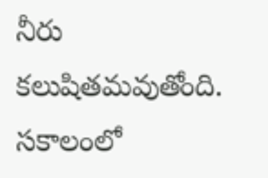నీరు కలుషితమవుతోంది. సకాలంలో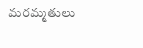మరమ్మతులు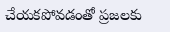చేయకపోవడంతో ప్రజలకు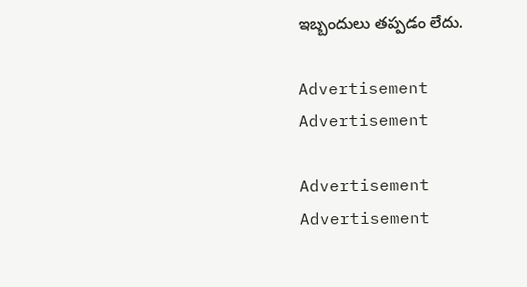ఇబ్బందులు తప్పడం లేదు.

Advertisement
Advertisement

Advertisement
Advertisement